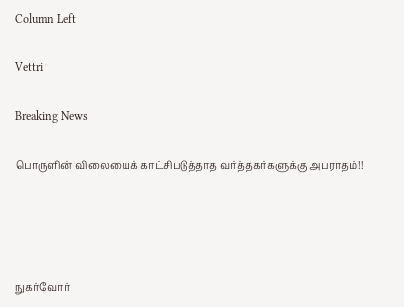Column Left

Vettri

Breaking News

பொருளின் விலையைக் காட்சிபடுத்தாத வர்த்தகர்களுக்கு அபராதம்!!




நுகர்வோர்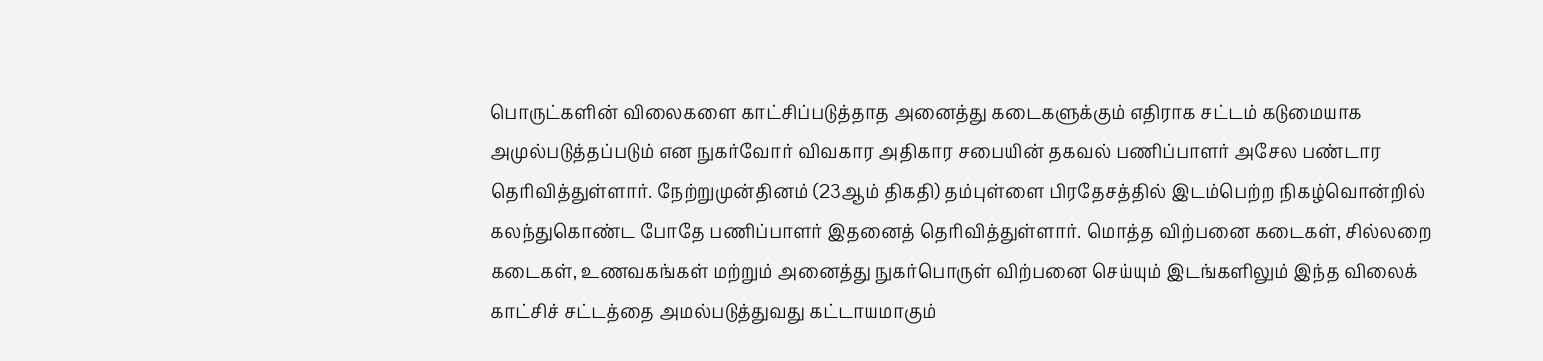பொருட்களின் விலைகளை காட்சிப்படுத்தாத அனைத்து கடைகளுக்கும் எதிராக சட்டம் கடுமையாக அமுல்படுத்தப்படும் என நுகர்வோர் விவகார அதிகார சபையின் தகவல் பணிப்பாளர் அசேல பண்டார தெரிவித்துள்ளார். நேற்றுமுன்தினம் (23ஆம் திகதி) தம்புள்ளை பிரதேசத்தில் இடம்பெற்ற நிகழ்வொன்றில் கலந்துகொண்ட போதே பணிப்பாளர் இதனைத் தெரிவித்துள்ளார். மொத்த விற்பனை கடைகள், சில்லறை கடைகள், உணவகங்கள் மற்றும் அனைத்து நுகர்பொருள் விற்பனை செய்யும் இடங்களிலும் இந்த விலைக் காட்சிச் சட்டத்தை அமல்படுத்துவது கட்டாயமாகும்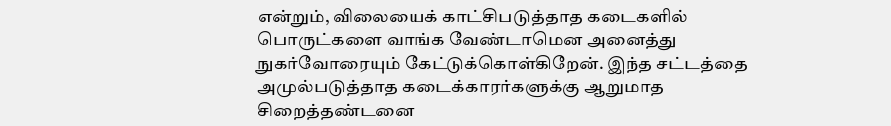என்றும், விலையைக் காட்சிபடுத்தாத கடைகளில் பொருட்களை வாங்க வேண்டாமென அனைத்து நுகர்வோரையும் கேட்டுக்கொள்கிறேன். இந்த சட்டத்தை அமுல்படுத்தாத கடைக்காரர்களுக்கு ஆறுமாத சிறைத்தண்டனை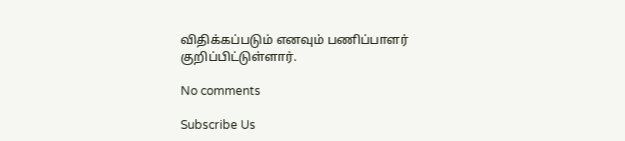விதிக்கப்படும் எனவும் பணிப்பாளர் குறிப்பிட்டுள்ளார்.

No comments

Subscribe Us